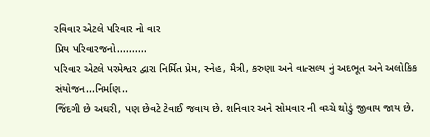રવિવાર એટલે પરિવાર નો વાર
પ્રિય પરિવારજનો..........
પરિવાર એટલે પરમેશ્વર દ્વારા નિર્મિત પ્રેમ, સ્નેહ, મૈત્રી, કરુણા અને વાત્સલ્ય નું અદભૂત અને અલોકિક સંયોજન...નિર્માણ..
જિંદગી છે અઘરી, પણ છેવટે ટેવાઈ જવાય છે. શનિવાર અને સોમવાર ની વચ્ચે થોડું જીવાય જાય છે.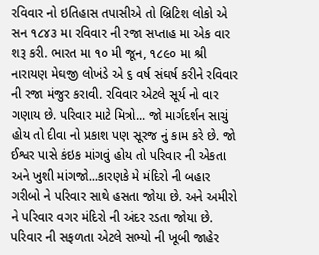રવિવાર નો ઇતિહાસ તપાસીએ તો બ્રિટિશ લોકો એ સન ૧૮૪૩ મા રવિવાર ની રજા સપ્તાહ મા એક વાર શરૂ કરી. ભારત મા ૧૦ મી જૂન, ૧૮૯૦ મા શ્રી નારાયણ મેઘજી લોખંડે એ ૬ વર્ષ સંઘર્ષ કરીને રવિવાર ની રજા મંજુર કરાવી. રવિવાર એટલે સૂર્ય નો વાર ગણાય છે. પરિવાર માટે મિત્રો... જો માર્ગદર્શન સાચું હોય તો દીવા નો પ્રકાશ પણ સૂરજ નું કામ કરે છે. જો ઈશ્વર પાસે કંઇક માંગવું હોય તો પરિવાર ની એકતા અને ખુશી માંગજો...કારણકે મે મંદિરો ની બહાર ગરીબો ને પરિવાર સાથે હસતા જોયા છે. અને અમીરો ને પરિવાર વગર મંદિરો ની અંદર રડતા જોયા છે. પરિવાર ની સફળતા એટલે સભ્યો ની ખૂબી જાહેર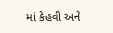માં કેહવી અને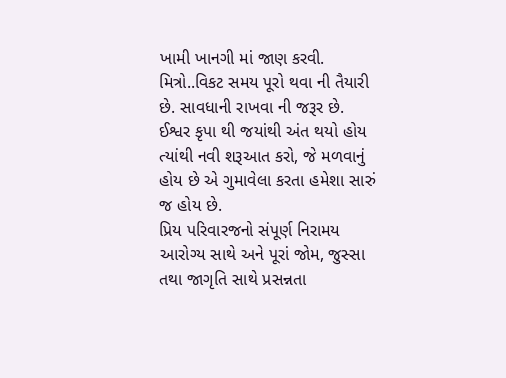ખામી ખાનગી માં જાણ કરવી.
મિત્રો..વિકટ સમય પૂરો થવા ની તૈયારી છે. સાવધાની રાખવા ની જરૂર છે. ઈશ્વર કૃપા થી જયાંથી અંત થયો હોય ત્યાંથી નવી શરૂઆત કરો, જે મળવાનું હોય છે એ ગુમાવેલા કરતા હમેશા સારું જ હોય છે.
પ્રિય પરિવારજનો સંપૂર્ણ નિરામય આરોગ્ય સાથે અને પૂરાં જોમ, જુસ્સા તથા જાગૃતિ સાથે પ્રસન્નતા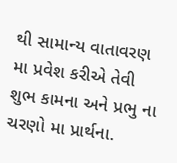થી સામાન્ય વાતાવરણ મા પ્રવેશ કરીએ તેવી શુભ કામના અને પ્રભુ ના ચરણો મા પ્રાર્થના.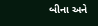બીના અને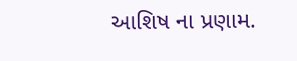આશિષ ના પ્રણામ.